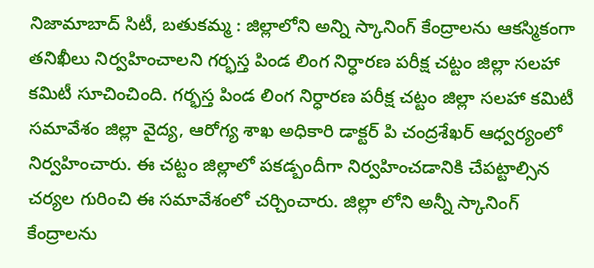నిజామాబాద్ సిటీ, బతుకమ్మ : జిల్లాలోని అన్ని స్కానింగ్ కేంద్రాలను ఆకస్మికంగా తనిఖీలు నిర్వహించాలని గర్భస్త పిండ లింగ నిర్ధారణ పరీక్ష చట్టం జిల్లా సలహా కమిటీ సూచించింది. గర్భస్త పిండ లింగ నిర్ధారణ పరీక్ష చట్టం జిల్లా సలహా కమిటీ సమావేశం జిల్లా వైద్య, ఆరోగ్య శాఖ అధికారి డాక్టర్ పి చంద్రశేఖర్ ఆధ్వర్యంలో నిర్వహించారు. ఈ చట్టం జిల్లాలో పకడ్బందీగా నిర్వహించడానికి చేపట్టాల్సిన చర్యల గురించి ఈ సమావేశంలో చర్చించారు. జిల్లా లోని అన్నీ స్కానింగ్ కేంద్రాలను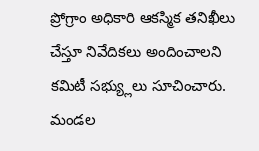ప్రోగ్రాం అధికారి ఆకస్మిక తనిఖీలు చేస్తూ నివేదికలు అందించాలని కమిటీ సభ్య్లులు సూచించారు. మండల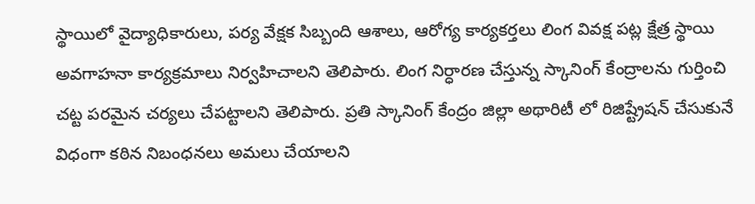స్థాయిలో వైద్యాధికారులు, పర్య వేక్షక సిబ్బంది ఆశాలు, ఆరోగ్య కార్యకర్తలు లింగ వివక్ష పట్ల క్షేత్ర స్థాయి అవగాహనా కార్యక్రమాలు నిర్వహిచాలని తెలిపారు. లింగ నిర్ధారణ చేస్తున్న స్కానింగ్ కేంద్రాలను గుర్తించి చట్ట పరమైన చర్యలు చేపట్టాలని తెలిపారు. ప్రతి స్కానింగ్ కేంద్రం జిల్లా అథారిటీ లో రిజిష్ట్రేషన్ చేసుకునే విధంగా కఠిన నిబంధనలు అమలు చేయాలని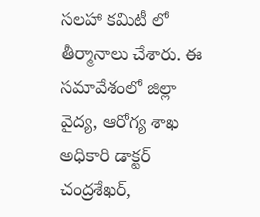సలహా కమిటీ లో తీర్మానాలు చేశారు. ఈ సమావేశంలో జిల్లా వైద్య, ఆరోగ్య శాఖ అధికారి డాక్టర్ చంద్రశేఖర్,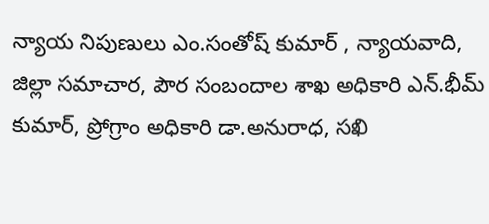న్యాయ నిపుణులు ఎం.సంతోష్ కుమార్ , న్యాయవాది, జిల్లా సమాచార, పౌర సంబందాల శాఖ అధికారి ఎన్.భీమ్ కుమార్, ప్రోగ్రాం అధికారి డా.అనురాధ, సఖి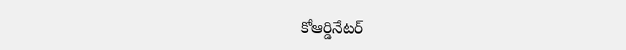కోఆర్డినేటర్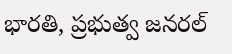భారతి, ప్రభుత్వ జనరల్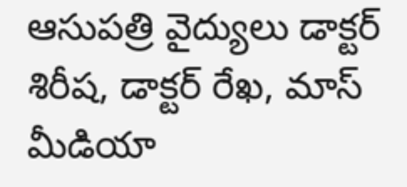ఆసుపత్రి వైద్యులు డాక్టర్ శిరీష, డాక్టర్ రేఖ, మాస్ మీడియా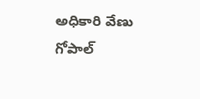అధికారి వేణు గోపాల్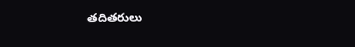తదితరులు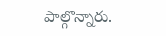పాల్గొన్నారు.